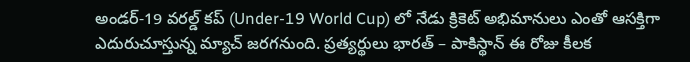అండర్-19 వరల్డ్ కప్ (Under-19 World Cup) లో నేడు క్రికెట్ అభిమానులు ఎంతో ఆసక్తిగా ఎదురుచూస్తున్న మ్యాచ్ జరగనుంది. ప్రత్యర్థులు భారత్ – పాకిస్థాన్ ఈ రోజు కీలక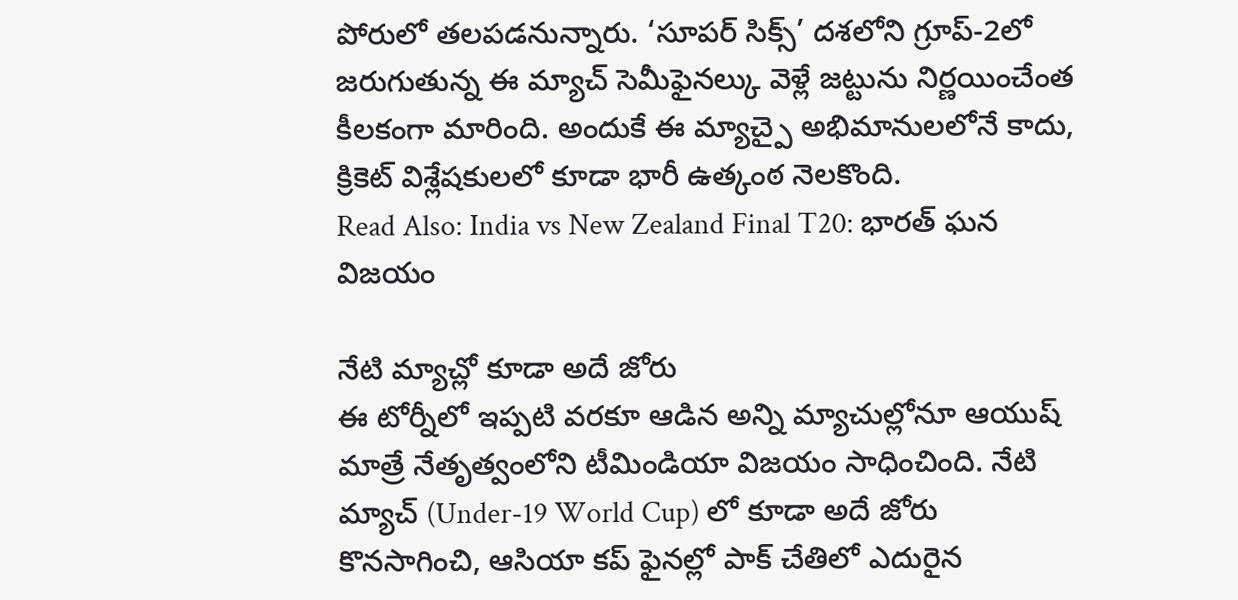పోరులో తలపడనున్నారు. ‘సూపర్ సిక్స్’ దశలోని గ్రూప్-2లో జరుగుతున్న ఈ మ్యాచ్ సెమీఫైనల్కు వెళ్లే జట్టును నిర్ణయించేంత కీలకంగా మారింది. అందుకే ఈ మ్యాచ్పై అభిమానులలోనే కాదు, క్రికెట్ విశ్లేషకులలో కూడా భారీ ఉత్కంఠ నెలకొంది.
Read Also: India vs New Zealand Final T20: భారత్ ఘన విజయం

నేటి మ్యాచ్లో కూడా అదే జోరు
ఈ టోర్నీలో ఇప్పటి వరకూ ఆడిన అన్ని మ్యాచుల్లోనూ ఆయుష్ మాత్రే నేతృత్వంలోని టీమిండియా విజయం సాధించింది. నేటి మ్యాచ్ (Under-19 World Cup) లో కూడా అదే జోరు కొనసాగించి, ఆసియా కప్ ఫైనల్లో పాక్ చేతిలో ఎదురైన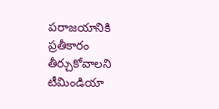పరాజయానికి ప్రతీకారం తీర్చుకోవాలని టీమిండియా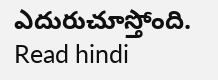ఎదురుచూస్తోంది.
Read hindi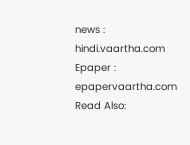news : hindi.vaartha.com
Epaper : epapervaartha.com
Read Also: